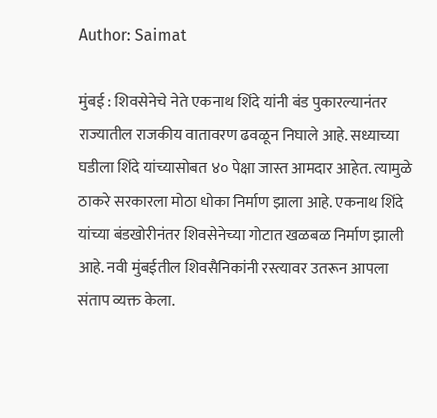Author: Saimat

मुंबई : शिवसेनेचे नेते एकनाथ शिंदे यांनी बंड पुकारल्यानंतर राज्यातील राजकीय वातावरण ढवळून निघाले आहे. सध्याच्या घडीला शिंदे यांच्यासोबत ४० पेक्षा जास्त आमदार आहेत. त्यामुळे ठाकरे सरकारला मोठा धोका निर्माण झाला आहे. एकनाथ शिंदे यांच्या बंडखोरीनंतर शिवसेनेच्या गोटात खळबळ निर्माण झाली आहे. नवी मुंबईतील शिवसैनिकांनी रस्त्यावर उतरून आपला संताप व्यक्त केला.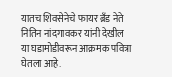यातच शिवसेनेचे फायर ब्रँड नेते नितिन नांदगावकर यांनी देखील या घडामोडीवरून आक्रमक पवित्रा घेतला आहे.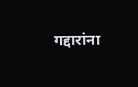गद्दारांना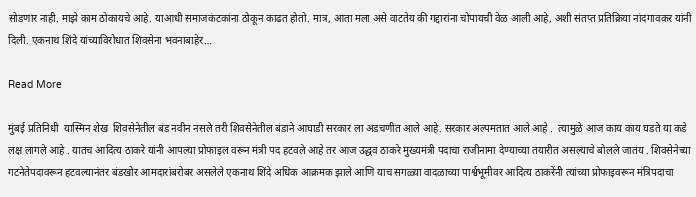सोडणार नाही. माझे काम ठोकायचे आहे. याआधी समाजकंटकांना ठोकून काढत होतो. मात्र, आता मला असे वाटतेय की गद्दारांना चोपायची वेळ आली आहे, अशी संतप्त प्रतिक्रिया नांदगावकर यांनी दिली. एकनाथ शिंदे यांच्याविरोधात शिवसेना भवनाबाहेर…

Read More

मुंबई प्रतिनिधी  यास्मिन शेख  शिवसेनेतील बंड नवीन नसले तरी शिवसेनेतील बंडाने आघाडी सरकार ला अडचणीत आले आहे. सरकार अल्पमतात आले आहे .  त्यामुळे आज काय काय घडते या कडे लक्ष लागले आहे . यातच आदित्य ठाकरे यांनी आपल्या प्रोफाइल वरून मंत्री पद हटवले आहे तर आज उद्धव ठाकरे मुख्यमंत्री पदाचा राजीनामा देण्याच्या तयारीत असल्याचे बोलले जातंय . शिवसेनेच्या गटनेतेपदावरून हटवल्यानंतर बंडखोर आमदारांबरोबर असलेले एकनाथ शिंदे अधिक आक्रमक झाले आणि याच सगळ्या वादळाच्या पार्श्वभूमीवर आदित्य ठाकरेंनी त्यांच्या प्रोफाइवरून मंत्रिपदाचा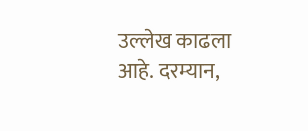उल्लेख काढला आहे. दरम्यान,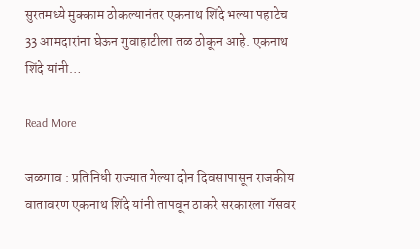सुरतमध्ये मुक्काम ठोकल्यानंतर एकनाथ शिंदे भल्या पहाटेच 33 आमदारांना घेऊन गुवाहाटीला तळ ठोकून आहे. एकनाथ शिंदे यांनी…

Read More

जळगाव : प्रतिनिधी राज्यात गेल्या दोन दिवसापासून राजकीय वातावरण एकनाथ शिंदे यांनी तापवून ठाकरे सरकारला गॅसवर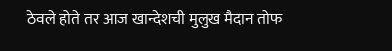ठेवले होते तर आज खान्देशची मुलुख मैदान तोफ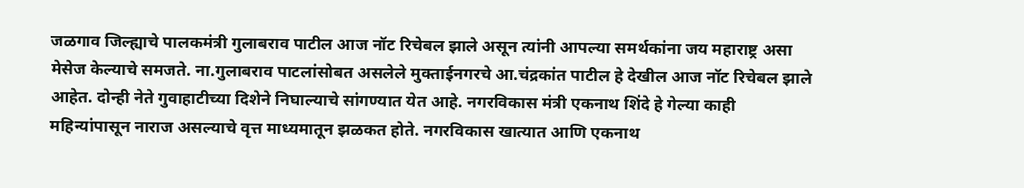जळगाव जिल्ह्याचे पालकमंत्री गुलाबराव पाटील आज नॉट रिचेबल झाले असून त्यांनी आपल्या समर्थकांना जय महाराष्ट्र असा मेसेज केल्याचे समजते. ना.गुलाबराव पाटलांसोबत असलेले मुक्ताईनगरचे आ.चंद्रकांत पाटील हे देखील आज नॉट रिचेबल झाले आहेत. दोन्ही नेते गुवाहाटीच्या दिशेने निघाल्याचे सांगण्यात येत आहे. नगरविकास मंत्री एकनाथ शिंदे हे गेल्या काही महिन्यांपासून नाराज असल्याचे वृत्त माध्यमातून झळकत होते. नगरविकास खात्यात आणि एकनाथ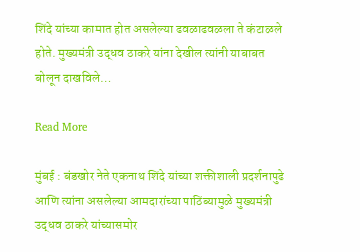शिंदे यांच्या कामात होत असलेल्या ढवळाढवळला ते कंटाळले होते. मुख्यमंत्री उद्धव ठाकरे यांना देखील त्यांनी याबाबत बोलून दाखविले…

Read More

मुंबई : बंडखोर नेते एकनाथ शिंदे यांच्या शक्तीशाली प्रदर्शनापुढे आणि त्यांना असलेल्या आमदारांच्या पाठिंब्यामुळे मुख्यमंत्री उद्धव ठाकरे यांच्यासमोर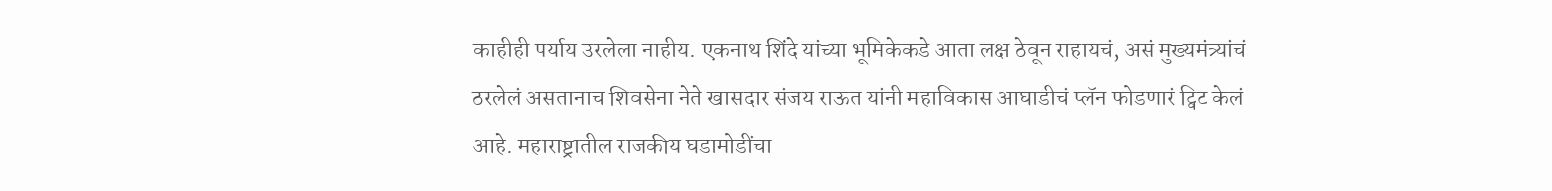काहीही पर्याय उरलेला नाहीय. एकनाथ शिंदे यांच्या भूमिकेकडे आता लक्ष ठेवून राहायचं, असं मुख्यमंत्र्यांचं ठरलेलं असतानाच शिवसेना नेते खासदार संजय राऊत यांनी महाविकास आघाडीचं प्लॅन फोडणारं ट्विट केलं आहे. महाराष्ट्रातील राजकीय घडामोडींचा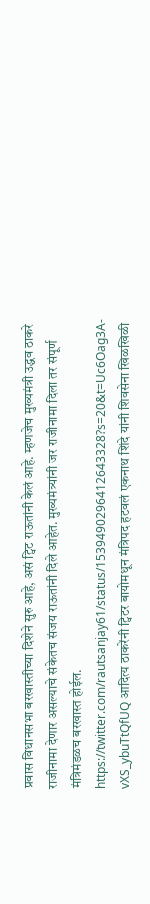प्रवास विधानसभा बरखास्तीच्या दिशेने सुरु आहे, असं ट्विट राऊतांनी केलं आहे. म्हणजेच मुख्यमंत्री उद्धव ठाकरे राजीनामा देणार असल्याचे संकेतच संजय राऊतांनी दिले आहेत. मुख्यमंत्र्यांनी जर राजीनामा दिला तर संपूर्ण मंत्रिमंडळच बरखास्त होईल. https://twitter.com/rautsanjay61/status/1539490296412643328?s=20&t=Uc6Oag3A-vXS_ybuTtQfUQ आदित्य ठाकरेंनी ट्विटर बायोमधून मंत्रिपद हटवलं एकनाथ शिंदे यांनी शिवसेना खिळखिळी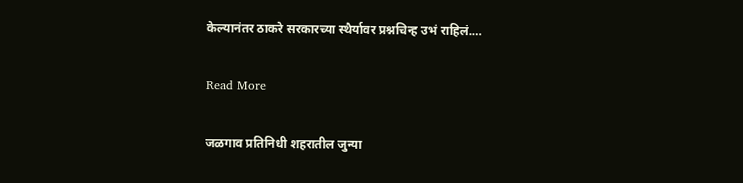केल्यानंतर ठाकरे सरकारच्या स्थैर्यावर प्रश्नचिन्ह उभं राहिलं.…

Read More

जळगाव प्रतिनिधी शहरातील जुन्या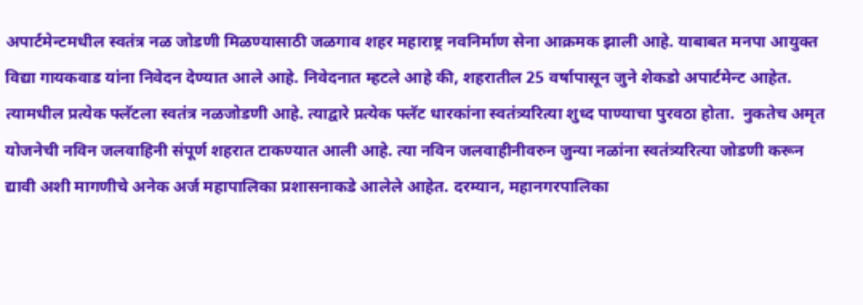अपार्टमेन्टमधील स्वतंत्र नळ जोडणी मिळण्यासाठी जळगाव शहर महाराष्ट्र नवनिर्माण सेना आक्रमक झाली आहे. याबाबत मनपा आयुक्त विद्या गायकवाड यांना निवेदन देण्यात आले आहे. निवेदनात म्हटले आहे की, शहरातील 25 वर्षापासून जुने शेकडो अपार्टमेन्ट आहेत. त्यामधील प्रत्येक फ्लॅटला स्वतंत्र नळजोडणी आहे. त्याद्वारे प्रत्येक फ्लॅट धारकांना स्वतंत्र्यरित्या शुध्द पाण्याचा पुरवठा होता.  नुकतेच अमृत योजनेची नविन जलवाहिनी संपूर्ण शहरात टाकण्यात आली आहे. त्या नविन जलवाहीनीवरुन जुन्या नळांना स्वतंत्र्यरित्या जोडणी करून द्यावी अशी मागणीचे अनेक अर्ज महापालिका प्रशासनाकडे आलेले आहेत. दरम्यान, महानगरपालिका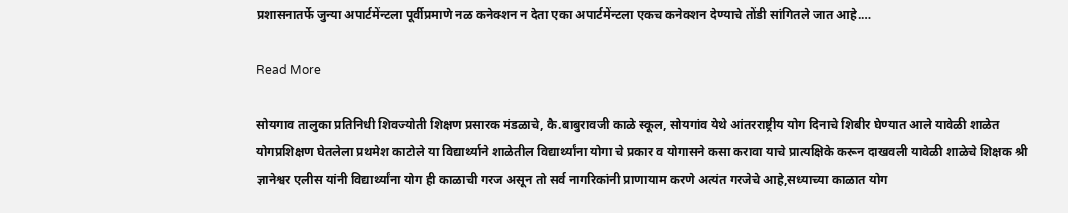प्रशासनातर्फे जुन्या अपार्टमेंन्टला पूर्वीप्रमाणे नळ कनेक्शन न देता एका अपार्टमेंन्टला एकच कनेक्शन देण्याचे तोंडी सांगितले जात आहे.…

Read More

सोयगाव तालुका प्रतिनिधी शिवज्योती शिक्षण प्रसारक मंडळाचे, कै.बाबुरावजी काळे स्कूल, सोयगांव येथे आंतरराष्ट्रीय योग दिनाचे शिबीर घेण्यात आले यावेळी शाळेत योगप्रशिक्षण घेतलेला प्रथमेश काटोले या विद्यार्थ्याने शाळेतील विद्यार्थ्यांना योगा चे प्रकार व योगासने कसा करावा याचे प्रात्यक्षिके करून दाखवली यावेळी शाळेचे शिक्षक श्री ज्ञानेश्वर एलीस यांनी विद्यार्थ्यांना योग ही काळाची गरज असून तो सर्व नागरिकांनी प्राणायाम करणे अत्यंत गरजेचे आहे,सध्याच्या काळात योग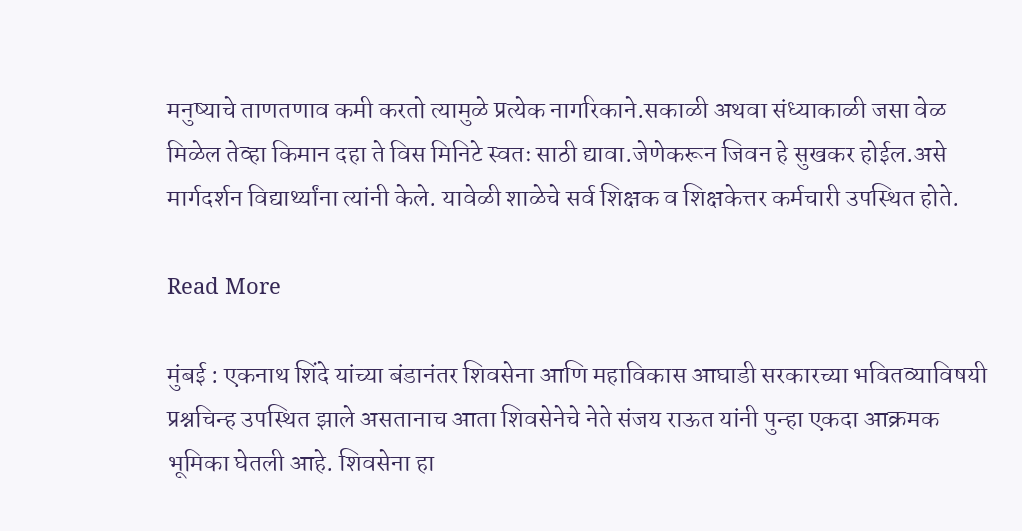मनुष्याचे ताणतणाव कमी करतो त्यामुळे प्रत्येक नागरिकाने.सकाळी अथवा संध्याकाळी जसा वेळ मिळेल तेव्हा किमान दहा ते विस मिनिटे स्वतः साठी द्यावा.जेणेकरून जिवन हे सुखकर होईल.असे मार्गदर्शन विद्यार्थ्यांना त्यांनी केले. यावेळी शाळेचे सर्व शिक्षक व शिक्षकेत्तर कर्मचारी उपस्थित होते.

Read More

मुंबई : एकनाथ शिंदे यांच्या बंडानंतर शिवसेना आणि महाविकास आघाडी सरकारच्या भवितव्याविषयी प्रश्नचिन्ह उपस्थित झाले असतानाच आता शिवसेनेचे नेते संजय राऊत यांनी पुन्हा एकदा आक्रमक भूमिका घेतली आहे. शिवसेना हा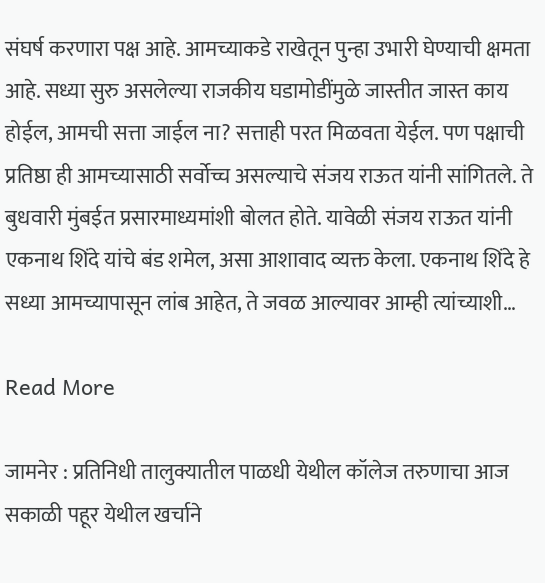संघर्ष करणारा पक्ष आहे. आमच्याकडे राखेतून पुन्हा उभारी घेण्याची क्षमता आहे. सध्या सुरु असलेल्या राजकीय घडामोडींमुळे जास्तीत जास्त काय होईल, आमची सत्ता जाईल ना? सत्ताही परत मिळवता येईल. पण पक्षाची प्रतिष्ठा ही आमच्यासाठी सर्वोच्च असल्याचे संजय राऊत यांनी सांगितले. ते बुधवारी मुंबईत प्रसारमाध्यमांशी बोलत होते. यावेळी संजय राऊत यांनी एकनाथ शिंदे यांचे बंड शमेल, असा आशावाद व्यक्त केला. एकनाथ शिंदे हे सध्या आमच्यापासून लांब आहेत, ते जवळ आल्यावर आम्ही त्यांच्याशी…

Read More

जामनेर : प्रतिनिधी तालुक्यातील पाळधी येथील कॉलेज तरुणाचा आज सकाळी पहूर येथील खर्चाने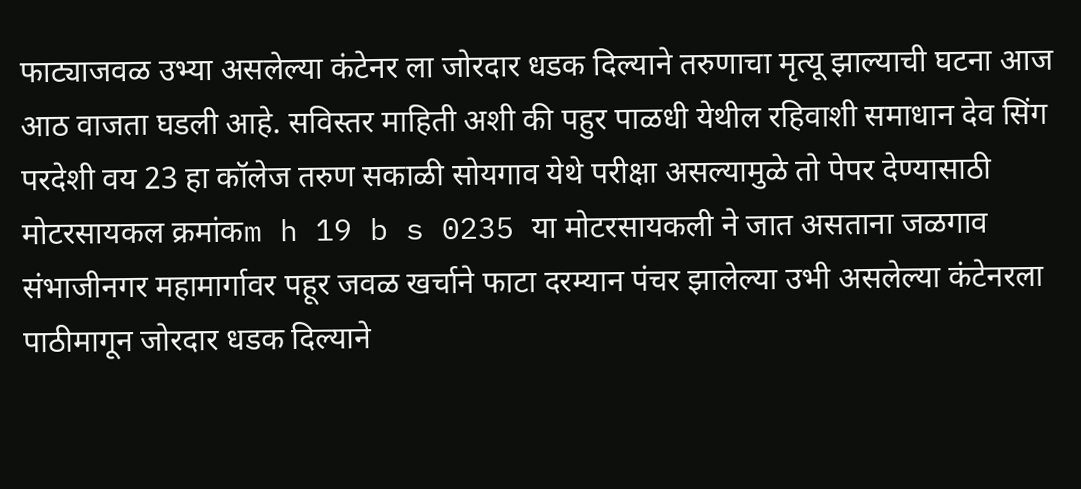फाट्याजवळ उभ्या असलेल्या कंटेनर ला जोरदार धडक दिल्याने तरुणाचा मृत्यू झाल्याची घटना आज आठ वाजता घडली आहे. सविस्तर माहिती अशी की पहुर पाळधी येथील रहिवाशी समाधान देव सिंग परदेशी वय 23 हा कॉलेज तरुण सकाळी सोयगाव येथे परीक्षा असल्यामुळे तो पेपर देण्यासाठी मोटरसायकल क्रमांकm h 19 b s 0235 या मोटरसायकली ने जात असताना जळगाव संभाजीनगर महामार्गावर पहूर जवळ खर्चाने फाटा दरम्यान पंचर झालेल्या उभी असलेल्या कंटेनरला पाठीमागून जोरदार धडक दिल्याने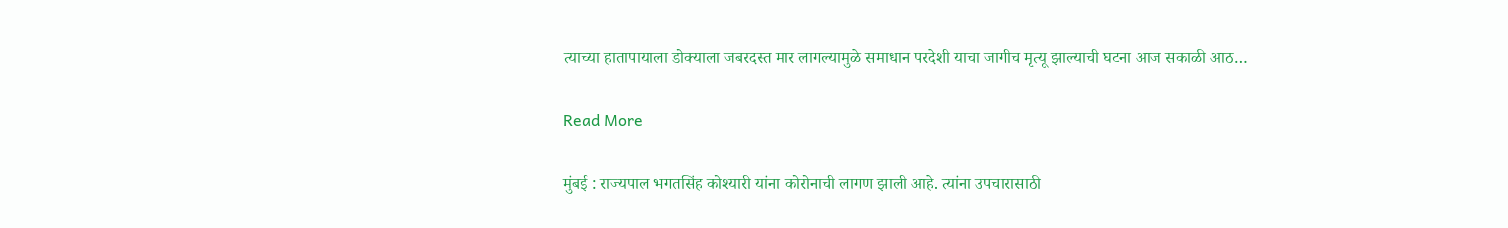त्याच्या हातापायाला डोक्याला जबरदस्त मार लागल्यामुळे समाधान परदेशी याचा जागीच मृत्यू झाल्याची घटना आज सकाळी आठ…

Read More

मुंबई : राज्यपाल भगतसिंह कोश्यारी यांना कोरोनाची लागण झाली आहे. त्यांना उपचारासाठी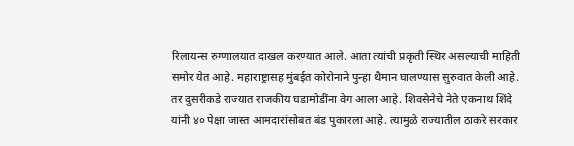रिलायन्स रुग्णालयात दाखल करण्यात आले. आता त्यांची प्रकृती स्थिर असल्याची माहिती समोर येत आहे. महाराष्ट्रासह मुंबईत कोरोनाने पुन्हा थैमान घालण्यास सुरुवात केली आहे. तर दुसरीकडे राज्यात राजकीय घडामोडींना वेग आला आहे. शिवसेनेचे नेते एकनाथ शिंदे यांनी ४० पेक्षा जास्त आमदारांसोबत बंड पुकारला आहे. त्यामुळे राज्यातील ठाकरे सरकार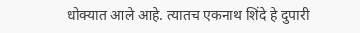धोक्यात आले आहे. त्यातच एकनाथ शिंदे हे दुपारी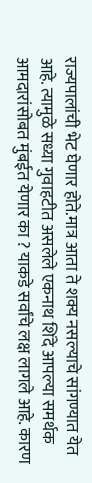राज्यपालांची भेट घेणार होते.मात्र आता ते शक्य नसल्याचे सांगण्यात येत आहे. त्यामुळे सध्या गुवाहटीत असलेले एकनाथ शिंदे आपल्या समर्थक आमदारांसोबत मुंबईत येणार का ? याकडे सर्वांचे लक्ष लागले आहे. कारण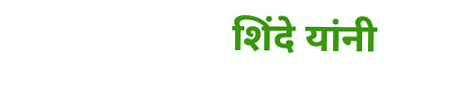शिंदे यांनी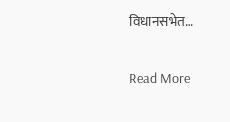विधानसभेत…

Read More